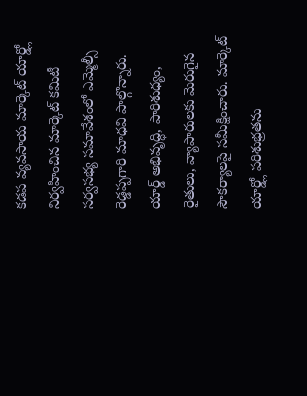కడప వ్యవసాయ మార్కెట్ యార్డ్లో నిర్వహించిన మార్కెట్ కమిటీ సర్వసభ్య సమావేశంలో ఎమ్మెల్సీ రెడ్డప్పగారి మాధవి పాల్గొన్నారు. యార్డ్ అభివృద్ధి, పారిశుధ్యం, రైతులు, వ్యాపారులకు మెరుగైన సౌకర్యాలపై సమీక్షించారు. మార్కెట్ యార్డ్లో పరిశుభ్రతను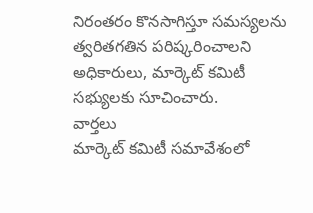నిరంతరం కొనసాగిస్తూ సమస్యలను త్వరితగతిన పరిష్కరించాలని అధికారులు, మార్కెట్ కమిటీ సభ్యులకు సూచించారు.
వార్తలు
మార్కెట్ కమిటీ సమావేశంలో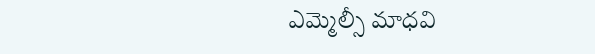ఎమ్మెల్సీ మాధవి